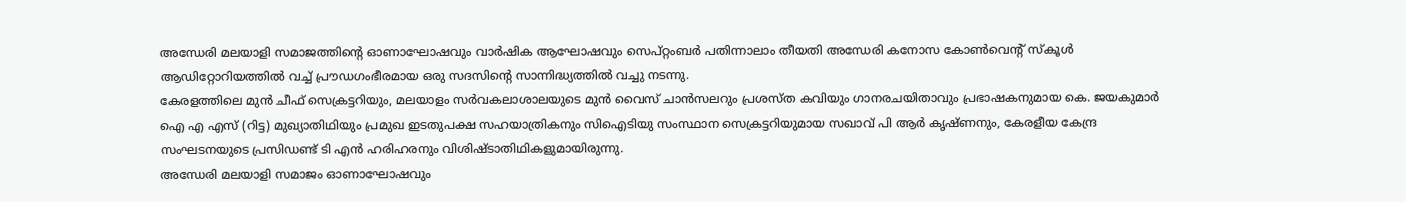അന്ധേരി മലയാളി സമാജത്തിൻ്റെ ഓണാഘോഷവും വാർഷിക ആഘോഷവും സെപ്റ്റംബർ പതിന്നാലാം തീയതി അന്ധേരി കനോസ കോൺവെൻ്റ് സ്കൂൾ ആഡിറ്റോറിയത്തിൽ വച്ച് പ്രൗഡഗംഭീരമായ ഒരു സദസിൻ്റെ സാന്നിദ്ധ്യത്തിൽ വച്ചു നടന്നു.
കേരളത്തിലെ മുൻ ചീഫ് സെക്രട്ടറിയും, മലയാളം സർവകലാശാലയുടെ മുൻ വൈസ് ചാൻസലറും പ്രശസ്ത കവിയും ഗാനരചയിതാവും പ്രഭാഷകനുമായ കെ. ജയകുമാർ ഐ എ എസ് (റിട്ട) മുഖ്യാതിഥിയും പ്രമുഖ ഇടതുപക്ഷ സഹയാത്രികനും സിഐടിയു സംസ്ഥാന സെക്രട്ടറിയുമായ സഖാവ് പി ആർ കൃഷ്ണനും, കേരളീയ കേന്ദ്ര സംഘടനയുടെ പ്രസിഡണ്ട് ടി എൻ ഹരിഹരനും വിശിഷ്ടാതിഥികളുമായിരുന്നു.
അന്ധേരി മലയാളി സമാജം ഓണാഘോഷവും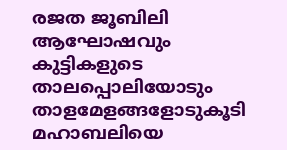രജത ജൂബിലി ആഘോഷവും
കുട്ടികളുടെ താലപ്പൊലിയോടും താളമേളങ്ങളോടുകൂടി മഹാബലിയെ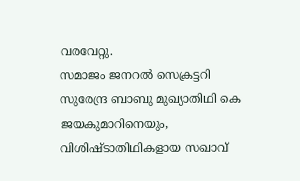വരവേറ്റു.
സമാജം ജനറൽ സെക്രട്ടറി സുരേന്ദ്ര ബാബു മുഖ്യാതിഥി കെ ജയകുമാറിനെയും, വിശിഷ്ടാതിഥികളായ സഖാവ്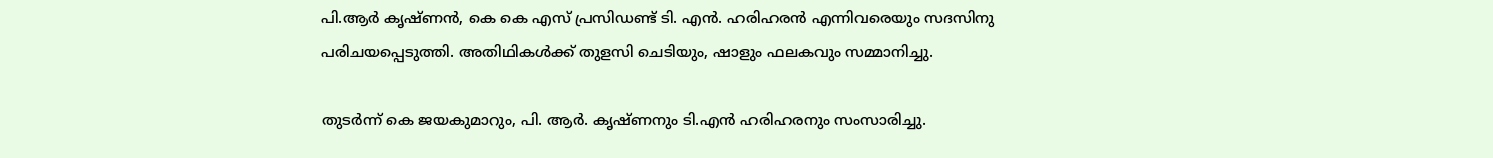പി.ആർ കൃഷ്ണൻ, കെ കെ എസ് പ്രസിഡണ്ട് ടി. എൻ. ഹരിഹരൻ എന്നിവരെയും സദസിനു പരിചയപ്പെടുത്തി. അതിഥികൾക്ക് തുളസി ചെടിയും, ഷാളും ഫലകവും സമ്മാനിച്ചു.

തുടർന്ന് കെ ജയകുമാറും, പി. ആർ. കൃഷ്ണനും ടി.എൻ ഹരിഹരനും സംസാരിച്ചു.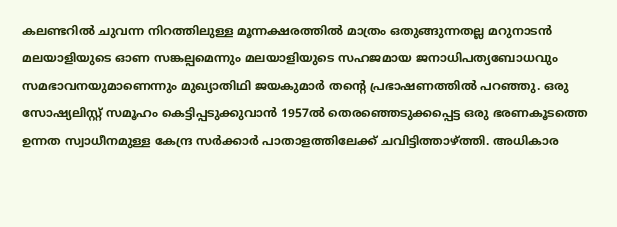കലണ്ടറിൽ ചുവന്ന നിറത്തിലുള്ള മൂന്നക്ഷരത്തിൽ മാത്രം ഒതുങ്ങുന്നതല്ല മറുനാടൻ മലയാളിയുടെ ഓണ സങ്കല്പമെന്നും മലയാളിയുടെ സഹജമായ ജനാധിപത്യബോധവും സമഭാവനയുമാണെന്നും മുഖ്യാതിഥി ജയകുമാർ തൻ്റെ പ്രഭാഷണത്തിൽ പറഞ്ഞു. ഒരു സോഷ്യലിസ്റ്റ് സമൂഹം കെട്ടിപ്പടുക്കുവാൻ 1957ൽ തെരഞ്ഞെടുക്കപ്പെട്ട ഒരു ഭരണകൂടത്തെ ഉന്നത സ്വാധീനമുള്ള കേന്ദ്ര സർക്കാർ പാതാളത്തിലേക്ക് ചവിട്ടിത്താഴ്ത്തി. അധികാര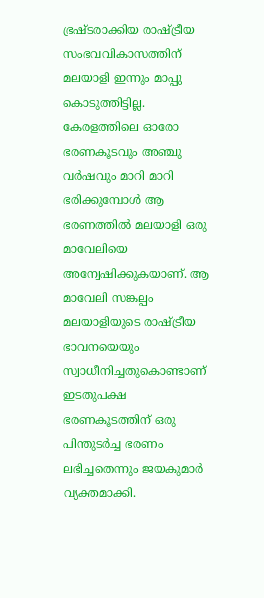ഭ്രഷ്ടരാക്കിയ രാഷ്ട്രീയ സംഭവവികാസത്തിന് മലയാളി ഇന്നും മാപ്പു കൊടുത്തിട്ടില്ല. കേരളത്തിലെ ഓരോ ഭരണകൂടവും അഞ്ചു വർഷവും മാറി മാറി ഭരിക്കുമ്പോൾ ആ ഭരണത്തിൽ മലയാളി ഒരു മാവേലിയെ അന്വേഷിക്കുകയാണ്. ആ മാവേലി സങ്കല്പം മലയാളിയുടെ രാഷ്ട്രീയ ഭാവനയെയും സ്വാധീനിച്ചതുകൊണ്ടാണ് ഇടതുപക്ഷ ഭരണകൂടത്തിന് ഒരു പിന്തുടർച്ച ഭരണം ലഭിച്ചതെന്നും ജയകുമാർ വ്യക്തമാക്കി.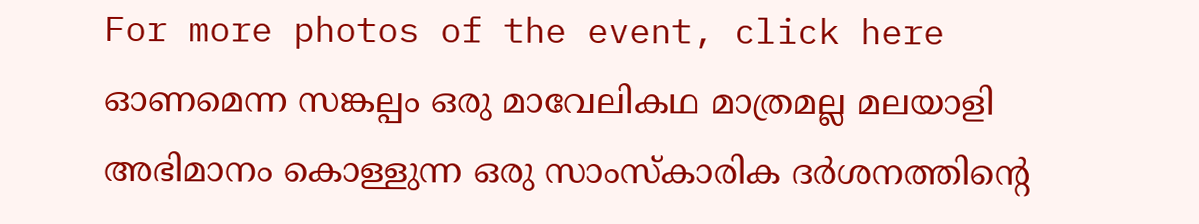For more photos of the event, click here
ഓണമെന്ന സങ്കല്പം ഒരു മാവേലികഥ മാത്രമല്ല മലയാളി അഭിമാനം കൊള്ളുന്ന ഒരു സാംസ്കാരിക ദർശനത്തിൻ്റെ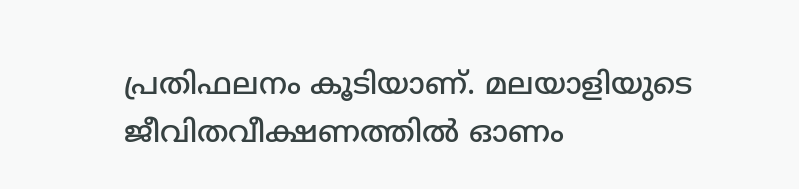പ്രതിഫലനം കൂടിയാണ്. മലയാളിയുടെ ജീവിതവീക്ഷണത്തിൽ ഓണം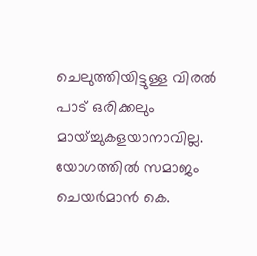ചെലുത്തിയിട്ടുള്ള വിരൽ പാട് ഒരിക്കലും മായ്ച്ചുകളയാനാവില്ല.
യോഗത്തിൽ സമാജം ചെയർമാൻ കെ.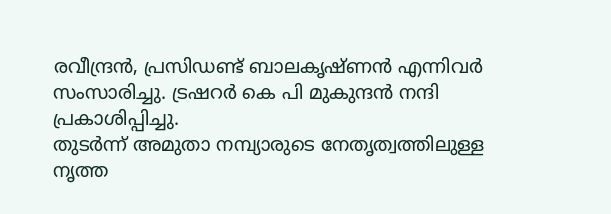രവീന്ദ്രൻ, പ്രസിഡണ്ട് ബാലകൃഷ്ണൻ എന്നിവർ സംസാരിച്ചു. ട്രഷറർ കെ പി മുകുന്ദൻ നന്ദി പ്രകാശിപ്പിച്ചു.
തുടർന്ന് അമുതാ നമ്പ്യാരുടെ നേതൃത്വത്തിലുള്ള നൃത്ത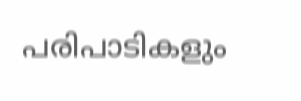പരിപാടികളും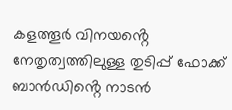കളത്തൂർ വിനയൻ്റെ നേതൃത്വത്തിലുള്ള തുടിപ്പ് ഫോക്ക് ബാൻഡിൻ്റെ നാടൻ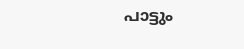പാട്ടും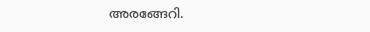അരങ്ങേറി.